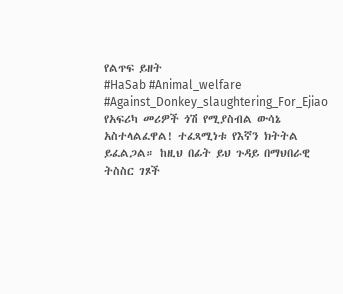የልጥፍ ይዘት
#HaSab #Animal_welfare #Against_Donkey_slaughtering_For_Ejiao የአፍሪካ መሪዎች ጎሽ የሚያስብል ውሳኔ አስተላልፈዋል! ተፈጻሚነቱ የእኛን ክትትል ይፈልጋል። ከዚህ በፊት ይህ ጉዳይ በማህበራዊ ትስስር ገጾች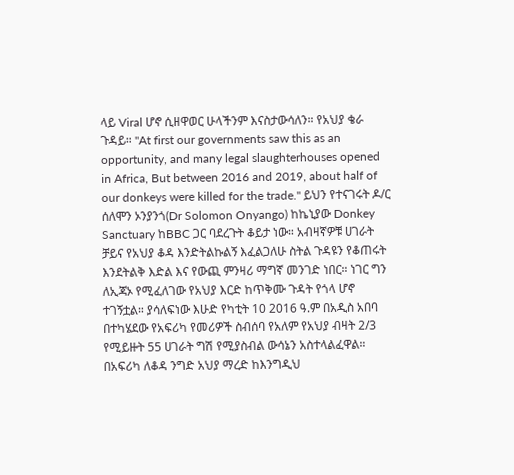ላይ Viral ሆኖ ሲዘዋወር ሁላችንም እናስታውሳለን። የአህያ ቄራ ጉዳይ። "At first our governments saw this as an opportunity, and many legal slaughterhouses opened in Africa, But between 2016 and 2019, about half of our donkeys were killed for the trade." ይህን የተናገሩት ዶ/ር ሰለሞን ኦንያንጎ(Dr Solomon Onyango) ከኬኒያው Donkey Sanctuary ከBBC ጋር ባደረጉት ቆይታ ነው። አብዛኛዎቹ ሀገራት ቻይና የአህያ ቆዳ እንድትልኩልኝ እፈልጋለሁ ስትል ጉዳዩን የቆጠሩት እንደትልቅ እድል እና የውጪ ምንዛሪ ማግኛ መንገድ ነበር። ነገር ግን ለኢጃኦ የሚፈለገው የአህያ እርድ ከጥቅሙ ጉዳት የጎላ ሆኖ ተገኝቷል። ያሳለፍነው እሁድ የካቲት 10 2016 ዓ.ም በአዲስ አበባ በተካሄደው የአፍሪካ የመሪዎች ስብሰባ የአለም የአህያ ብዛት 2/3 የሚይዙት 55 ሀገራት ግሽ የሚያስብል ውሳኔን አስተላልፈዋል። በአፍሪካ ለቆዳ ንግድ አህያ ማረድ ከእንግዲህ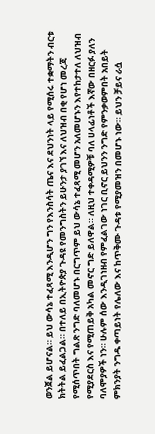ወንጀል ይሆናል። ይህ ውሳኔ ተፈጻሚ እንዲሆን ግን የእንስሳት ጤና እና ደህንነት ላይ የሚሰሩ ተቋማትን ብርቱ ክትትል ይፈልጋል። በተለይ በኢትዮጵያ ጉዳዩ የመንግስትን ይሁንታ ያገኘ እና ለህዝብ በቂ የሆነ መረጃ የሚሰጥበት ግልጽ ንግድ ባለመሆኑ በርግጥም ይህ ውሳኔ ተፈጻሚ መሆን አለመሆኑን እየተከታተለ ለህዝብ የሚያደርስ እና የሚጠይቅ አካል መኖር ግድ ይለዋል። ለዚህ ተቀዳሚዎቹ ባለ ሀላፊነቶች እኛው በዘርፉ ያለን ባለሞያዎች ነን። ሁሉም ሰው እንዲገነዘብ የምፈልገው ነገር ቢኖር ይህንን ንግድ የምንቃወምበት አበይት ምክንያት ንግዱ ቀጣይነት የሌለው እና ከጥቅሙ ጉዳቱ የሚያመዝን በመሆኑ ነው። ይህን ቻይና ራሷ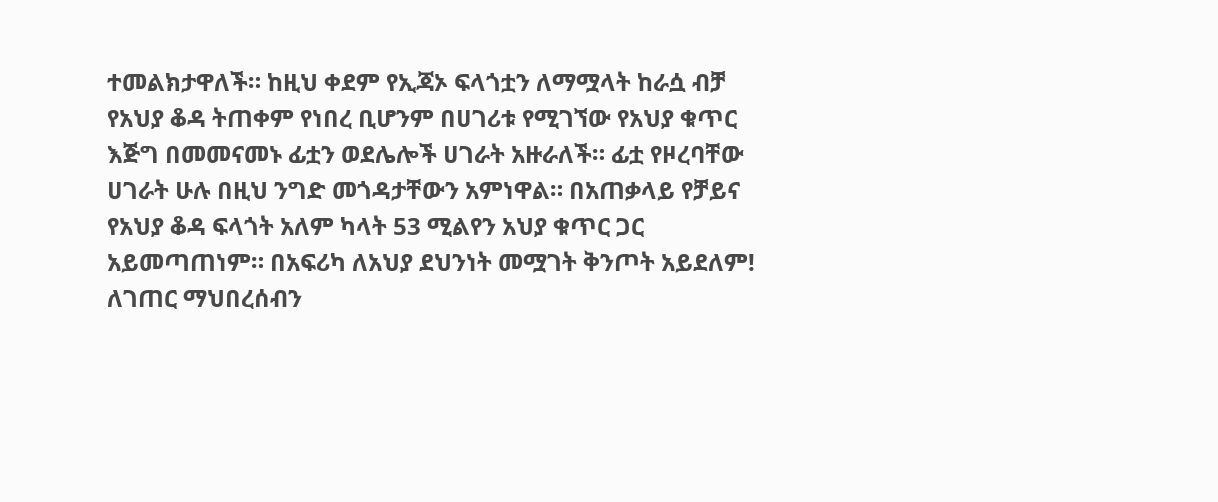ተመልክታዋለች። ከዚህ ቀደም የኢጃኦ ፍላጎቷን ለማሟላት ከራሷ ብቻ የአህያ ቆዳ ትጠቀም የነበረ ቢሆንም በሀገሪቱ የሚገኘው የአህያ ቁጥር እጅግ በመመናመኑ ፊቷን ወደሌሎች ሀገራት አዙራለች። ፊቷ የዞረባቸው ሀገራት ሁሉ በዚህ ንግድ መጎዳታቸውን አምነዋል። በአጠቃላይ የቻይና የአህያ ቆዳ ፍላጎት አለም ካላት 53 ሚልየን አህያ ቁጥር ጋር አይመጣጠነም። በአፍሪካ ለአህያ ደህንነት መሟገት ቅንጦት አይደለም! ለገጠር ማህበረሰብን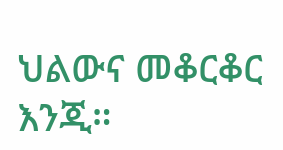ህልውና መቆርቆር እንጂ።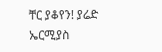ቸር ያቆየን! ያሬድ ኤርሚያስ